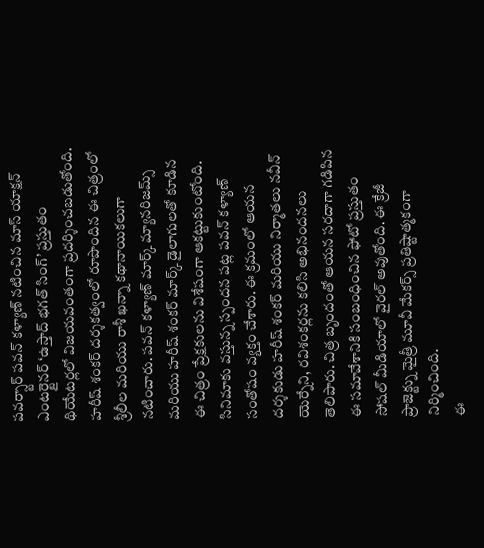పవర్స్టార్ పవన్ కళ్యాణ్ నటించిన మాస్ యాక్షన్ ఎంటర్టైనర్ ‘ఉస్తాద్ భగత్ సింగ్’ ప్రస్తుతం థియేటర్లలో విజయవంతంగా ప్రదర్శించబడుతోంది. హరీష్ శంకర్ దర్శకత్వంలో రూపొందిన ఈ చిత్రంలో శ్రీలీల మరియు రాశీ ఖన్నా కథానాయికలుగా నటించారు. పవన్ కళ్యాణ్ మార్క్ మ్యానరిజమ్స్ మరియు హరీష్ శంకర్ మార్క్ డైలాగులతో కూడిన ఈ చిత్రం ప్రేక్షకులను విశేషంగా ఆకట్టుకుంటోంది.
సినిమాకు వస్తున్న స్పందన పట్ల పవన్ కళ్యాణ్ సంతోషం వ్యక్తం చేశారు. ఈ క్రమంలో ఆయన దర్శకుడు హరీష్ శంకర్ మరియు నిర్మాతలు నవీన్ యెర్నేని, రవిశంకర్లను కలిసి అభినందనలు తెలిపారు. చిత్ర బృందంతో ఆయన సరదాగా గడిపిన ఈ సమావేశానికి సంబంధించిన ఫోటో ప్రస్తుతం సోషల్ మీడియాలో వైరల్ అవుతోంది. ఈ క్రేజీ ప్రాజెక్ట్ను మైత్రీ మూవీ మేకర్స్ ప్రతిష్టాత్మకంగా నిర్మించింది.
ఈ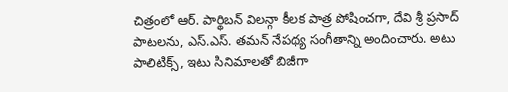చిత్రంలో ఆర్. పార్థిబన్ విలన్గా కీలక పాత్ర పోషించగా, దేవి శ్రీ ప్రసాద్ పాటలను, ఎస్.ఎస్. తమన్ నేపథ్య సంగీతాన్ని అందించారు. అటు పాలిటిక్స్, ఇటు సినిమాలతో బిజీగా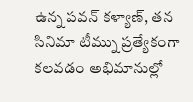ఉన్న పవన్ కళ్యాణ్, తన సినిమా టీమ్ను ప్రత్యేకంగా కలవడం అభిమానుల్లో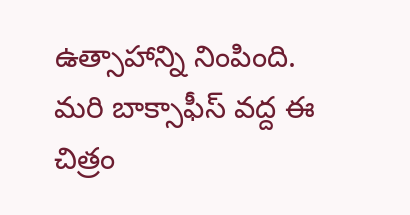ఉత్సాహాన్ని నింపింది. మరి బాక్సాఫీస్ వద్ద ఈ చిత్రం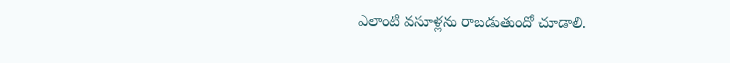ఎలాంటి వసూళ్లను రాబడుతుందో చూడాలి.